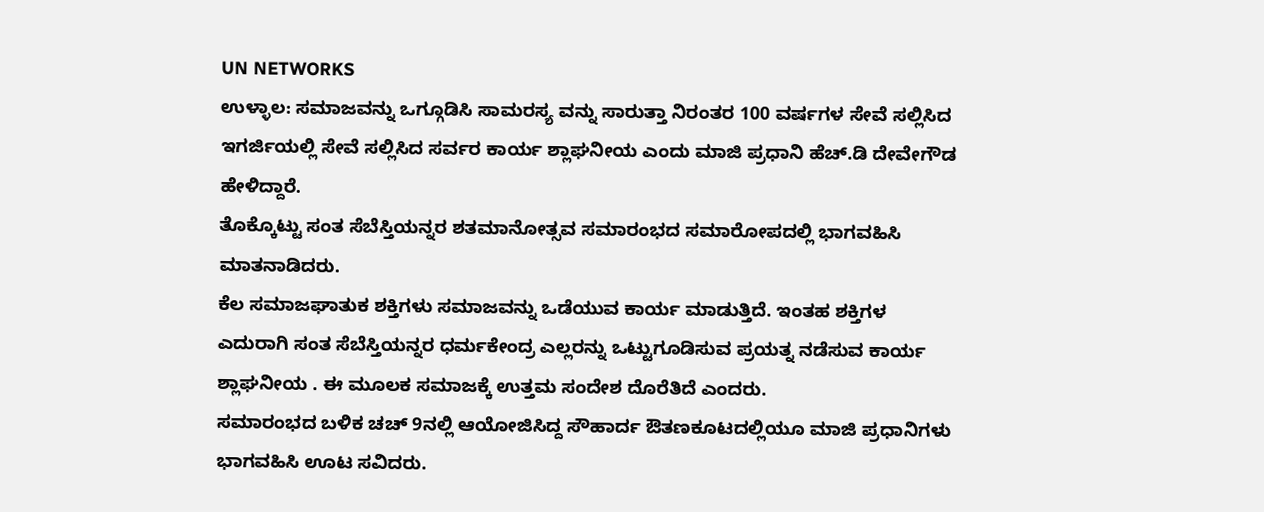UN NETWORKS
ಉಳ್ಳಾಲ: ಸಮಾಜವನ್ನು ಒಗ್ಗೂಡಿಸಿ ಸಾಮರಸ್ಯ ವನ್ನು ಸಾರುತ್ತಾ ನಿರಂತರ 100 ವರ್ಷಗಳ ಸೇವೆ ಸಲ್ಲಿಸಿದ ಇಗರ್ಜಿಯಲ್ಲಿ ಸೇವೆ ಸಲ್ಲಿಸಿದ ಸರ್ವರ ಕಾರ್ಯ ಶ್ಲಾಘನೀಯ ಎಂದು ಮಾಜಿ ಪ್ರಧಾನಿ ಹೆಚ್.ಡಿ ದೇವೇಗೌಡ ಹೇಳಿದ್ದಾರೆ.
ತೊಕ್ಕೊಟ್ಟು ಸಂತ ಸೆಬೆಸ್ತಿಯನ್ನರ ಶತಮಾನೋತ್ಸವ ಸಮಾರಂಭದ ಸಮಾರೋಪದಲ್ಲಿ ಭಾಗವಹಿಸಿ ಮಾತನಾಡಿದರು.
ಕೆಲ ಸಮಾಜಘಾತುಕ ಶಕ್ತಿಗಳು ಸಮಾಜವನ್ನು ಒಡೆಯುವ ಕಾರ್ಯ ಮಾಡುತ್ತಿದೆ. ಇಂತಹ ಶಕ್ತಿಗಳ ಎದುರಾಗಿ ಸಂತ ಸೆಬೆಸ್ತಿಯನ್ನರ ಧರ್ಮಕೇಂದ್ರ ಎಲ್ಲರನ್ನು ಒಟ್ಟುಗೂಡಿಸುವ ಪ್ರಯತ್ನ ನಡೆಸುವ ಕಾರ್ಯ ಶ್ಲಾಘನೀಯ . ಈ ಮೂಲಕ ಸಮಾಜಕ್ಕೆ ಉತ್ತಮ ಸಂದೇಶ ದೊರೆತಿದೆ ಎಂದರು.
ಸಮಾರಂಭದ ಬಳಿಕ ಚಚ್ 9ನಲ್ಲಿ ಆಯೋಜಿಸಿದ್ದ ಸೌಹಾರ್ದ ಔತಣಕೂಟದಲ್ಲಿಯೂ ಮಾಜಿ ಪ್ರಧಾನಿಗಳು ಭಾಗವಹಿಸಿ ಊಟ ಸವಿದರು.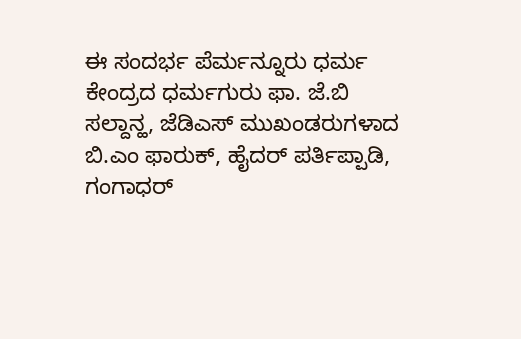ಈ ಸಂದರ್ಭ ಪೆರ್ಮನ್ನೂರು ಧರ್ಮ ಕೇಂದ್ರದ ಧರ್ಮಗುರು ಫಾ. ಜೆ.ಬಿ ಸಲ್ದಾನ್ಹ, ಜೆಡಿಎಸ್ ಮುಖಂಡರುಗಳಾದ ಬಿ.ಎಂ ಫಾರುಕ್, ಹೈದರ್ ಪರ್ತಿಪ್ಪಾಡಿ, ಗಂಗಾಧರ್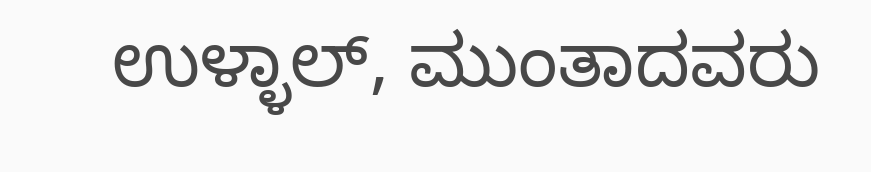ಉಳ್ಳಾಲ್, ಮುಂತಾದವರು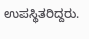ಉಪಸ್ಥಿತರಿದ್ದರು.